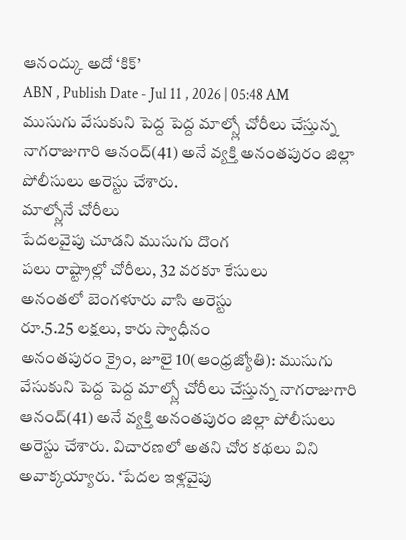ఆనంద్కు అదో ‘కిక్’
ABN , Publish Date - Jul 11 , 2026 | 05:48 AM
ముసుగు వేసుకుని పెద్ద పెద్ద మాల్స్లో చోరీలు చేస్తున్న నాగరాజుగారి ఆనంద్(41) అనే వ్యక్తి అనంతపురం జిల్లా పోలీసులు అరెస్టు చేశారు.
మాల్స్లోనే చోరీలు
పేదలవైపు చూడని ముసుగు దొంగ
పలు రాష్ట్రాల్లో చోరీలు, 32 వరకూ కేసులు
అనంతలో బెంగళూరు వాసి అరెస్టు
రూ.5.25 లక్షలు, కారు స్వాధీనం
అనంతపురం క్రైం, జూలై 10(ఆంధ్రజ్యోతి): ముసుగు వేసుకుని పెద్ద పెద్ద మాల్స్లో చోరీలు చేస్తున్న నాగరాజుగారి ఆనంద్(41) అనే వ్యక్తి అనంతపురం జిల్లా పోలీసులు అరెస్టు చేశారు. విచారణలో అతని చోర కథలు విని అవాక్కయ్యారు. ‘పేదల ఇళ్లవైపు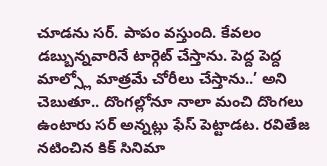చూడను సర్. పాపం వస్తుంది. కేవలం డబ్బున్నవారినే టార్గెట్ చేస్తాను. పెద్ద పెద్ద మాల్స్లో మాత్రమే చోరీలు చేస్తాను..’ అని చెబుతూ.. దొంగల్లోనూ నాలా మంచి దొంగలు ఉంటారు సర్ అన్నట్లు ఫేస్ పెట్టాడట. రవితేజ నటించిన కిక్ సినిమా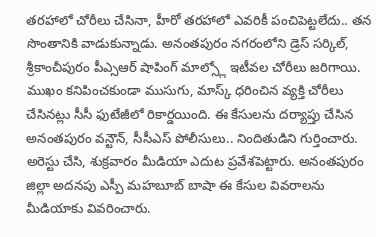తరహాలో చోరీలు చేసినా, హీరో తరహాలో ఎవరికీ పంచిపెట్టలేదు.. తన సొంతానికి వాడుకున్నాడు. అనంతపురం నగరంలోని డ్రెస్ సర్కిల్, శ్రీకాంచీపురం పీఎ్సఆర్ షాపింగ్ మాల్స్లో ఇటీవల చోరీలు జరిగాయి. ముఖం కనిపించకుండా ముసుగు, మాస్క్ ధరించిన వ్యక్తి చోరీలు చేసినట్లు సీసీ ఫుటేజీలో రికార్డయింది. ఈ కేసులను దర్యాప్తు చేసిన అనంతపురం వన్టౌన్, సీసీఎస్ పోలీసులు.. నిందితుడిని గుర్తించారు. అరెస్టు చేసి, శుక్రవారం మీడియా ఎదుట ప్రవేశపెట్టారు. అనంతపురం జిల్లా అదనపు ఎస్పీ మహబూబ్ బాషా ఈ కేసుల వివరాలను మీడియాకు వివరించారు.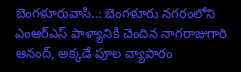బెంగళూరువాసి..: బెంగళూరు నగరంలోని ఎంఆర్ఎస్ పాళ్యానికి చెందిన నాగరాజుగారి ఆనంద్, అక్కడే పూల వ్యాపారం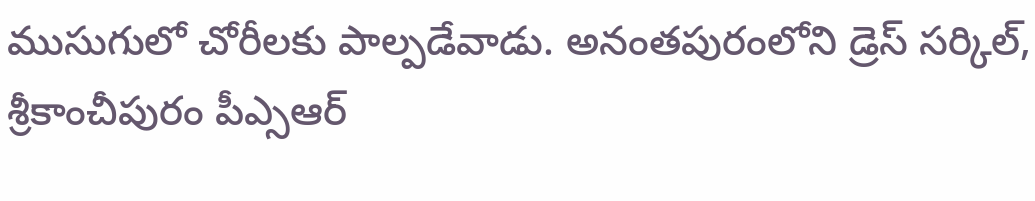ముసుగులో చోరీలకు పాల్పడేవాడు. అనంతపురంలోని డ్రెస్ సర్కిల్, శ్రీకాంచీపురం పీఎ్సఆర్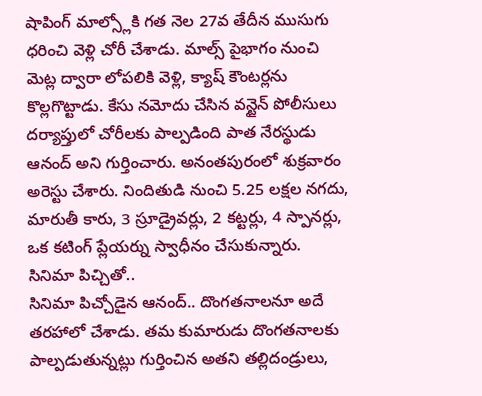షాపింగ్ మాల్స్లోకి గత నెల 27వ తేదీన ముసుగు ధరించి వెళ్లి చోరీ చేశాడు. మాల్స్ పైభాగం నుంచి మెట్ల ద్వారా లోపలికి వెళ్లి, క్యాష్ కౌంటర్లను కొల్లగొట్టాడు. కేసు నమోదు చేసిన వన్టైన్ పోలీసులు దర్యాప్తులో చోరీలకు పాల్పడింది పాత నేరస్థుడు ఆనంద్ అని గుర్తించారు. అనంతపురంలో శుక్రవారం అరెస్టు చేశారు. నిందితుడి నుంచి 5.25 లక్షల నగదు, మారుతీ కారు, 3 స్రూడ్రైవర్లు, 2 కట్టర్లు, 4 స్పానర్లు, ఒక కటింగ్ ప్లేయర్ను స్వాధీనం చేసుకున్నారు.
సినిమా పిచ్చితో..
సినిమా పిచ్చోడైన ఆనంద్.. దొంగతనాలనూ అదే తరహాలో చేశాడు. తమ కుమారుడు దొంగతనాలకు పాల్పడుతున్నట్లు గుర్తించిన అతని తల్లిదండ్రులు,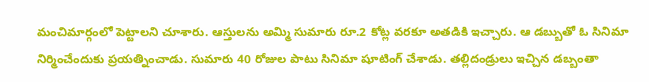మంచిమార్గంలో పెట్టాలని చూశారు. ఆస్తులను అమ్మి సుమారు రూ.2 కోట్ల వరకూ అతడికి ఇచ్చారు. ఆ డబ్బుతో ఓ సినిమా నిర్మించేందుకు ప్రయత్నించాడు. సుమారు 40 రోజుల పాటు సినిమా షూటింగ్ చేశాడు. తల్లిదండ్రులు ఇచ్చిన డబ్బంతా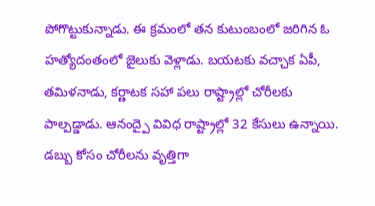పోగొట్టుకున్నాడు. ఈ క్రమంలో తన కుటుంబంలో జరిగిన ఓ హత్యోదంతంలో జైలుకు వెళ్లాడు. బయటకు వచ్చాక ఏపీ, తమిళనాడు, కర్ణాటక సహా పలు రాష్ట్రాల్లో చోరీలకు పాల్పడ్డాడు. ఆనంద్పై వివిధ రాష్ట్రాల్లో 32 కేసులు ఉన్నాయి. డబ్బు కోసం చోరీలను వృత్తిగా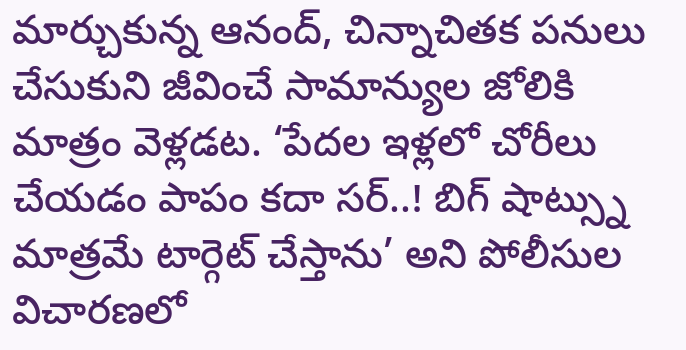మార్చుకున్న ఆనంద్, చిన్నాచితక పనులు చేసుకుని జీవించే సామాన్యుల జోలికి మాత్రం వెళ్లడట. ‘పేదల ఇళ్లలో చోరీలు చేయడం పాపం కదా సర్..! బిగ్ షాట్స్ను మాత్రమే టార్గెట్ చేస్తాను’ అని పోలీసుల విచారణలో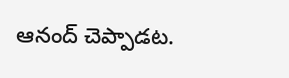ఆనంద్ చెప్పాడట.